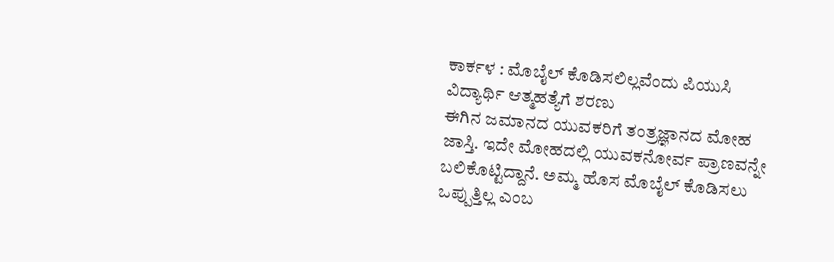ಕಾರ್ಕಳ : ಮೊಬೈಲ್ ಕೊಡಿಸಲಿಲ್ಲವೆಂದು ಪಿಯುಸಿ ವಿದ್ಯಾರ್ಥಿ ಆತ್ಮಹತ್ಯೆಗೆ ಶರಣು
ಈಗಿನ ಜಮಾನದ ಯುವಕರಿಗೆ ತಂತ್ರಜ್ಞಾನದ ಮೋಹ ಜಾಸ್ತಿ. ಇದೇ ಮೋಹದಲ್ಲಿ ಯುವಕನೋರ್ವ ಪ್ರಾಣವನ್ನೇ ಬಲಿಕೊಟ್ಟಿದ್ದಾನೆ. ಅಮ್ಮ ಹೊಸ ಮೊಬೈಲ್ ಕೊಡಿಸಲು ಒಪ್ಪುತ್ತಿಲ್ಲ ಎಂಬ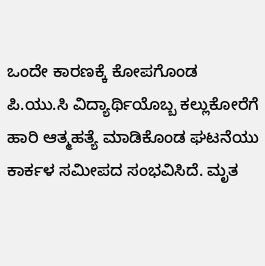ಒಂದೇ ಕಾರಣಕ್ಕೆ ಕೋಪಗೊಂಡ ಪಿ.ಯು.ಸಿ ವಿದ್ಯಾರ್ಥಿಯೊಬ್ಬ ಕಲ್ಲುಕೋರೆಗೆ ಹಾರಿ ಆತ್ಮಹತ್ಯೆ ಮಾಡಿಕೊಂಡ ಘಟನೆಯು ಕಾರ್ಕಳ ಸಮೀಪದ ಸಂಭವಿಸಿದೆ. ಮೃತ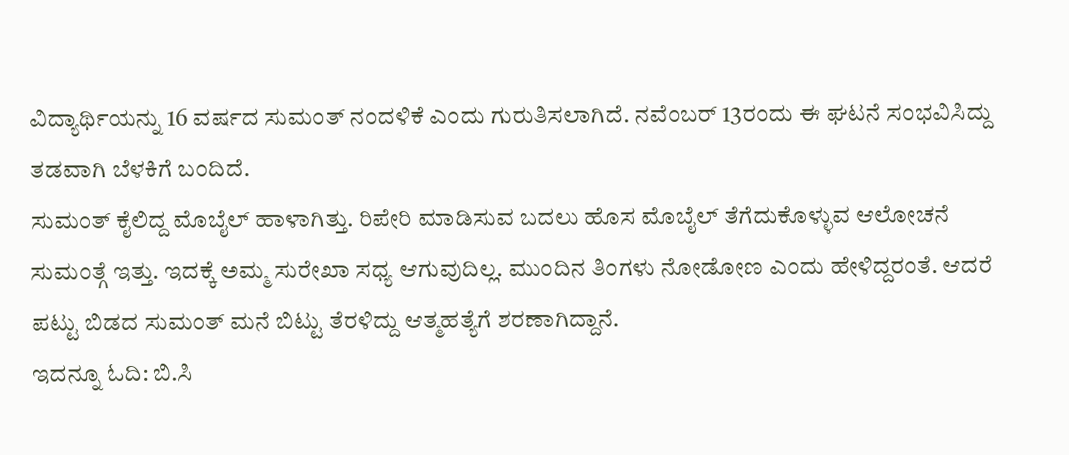ವಿದ್ಯಾರ್ಥಿಯನ್ನು 16 ವರ್ಷದ ಸುಮಂತ್ ನಂದಳಿಕೆ ಎಂದು ಗುರುತಿಸಲಾಗಿದೆ. ನವೆಂಬರ್ 13ರಂದು ಈ ಘಟನೆ ಸಂಭವಿಸಿದ್ದು ತಡವಾಗಿ ಬೆಳಕಿಗೆ ಬಂದಿದೆ.
ಸುಮಂತ್ ಕೈಲಿದ್ದ ಮೊಬೈಲ್ ಹಾಳಾಗಿತ್ತು. ರಿಪೇರಿ ಮಾಡಿಸುವ ಬದಲು ಹೊಸ ಮೊಬೈಲ್ ತೆಗೆದುಕೊಳ್ಳುವ ಆಲೋಚನೆ ಸುಮಂತ್ಗೆ ಇತ್ತು. ಇದಕ್ಕೆ ಅಮ್ಮ ಸುರೇಖಾ ಸಧ್ಯ ಆಗುವುದಿಲ್ಲ. ಮುಂದಿನ ತಿಂಗಳು ನೋಡೋಣ ಎಂದು ಹೇಳಿದ್ದರಂತೆ. ಆದರೆ ಪಟ್ಟು ಬಿಡದ ಸುಮಂತ್ ಮನೆ ಬಿಟ್ಟು ತೆರಳಿದ್ದು ಆತ್ಮಹತ್ಯೆಗೆ ಶರಣಾಗಿದ್ದಾನೆ.
ಇದನ್ನೂ ಓದಿ: ಬಿ.ಸಿ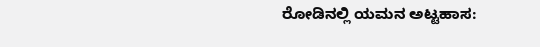ರೋಡಿನಲ್ಲಿ ಯಮನ ಅಟ್ಟಹಾಸ: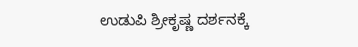ಉಡುಪಿ ಶ್ರೀಕೃಷ್ಣ ದರ್ಶನಕ್ಕೆ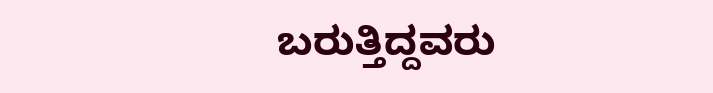ಬರುತ್ತಿದ್ದವರು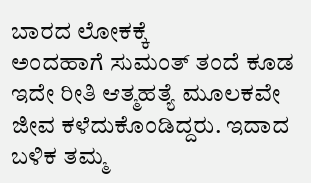ಬಾರದ ಲೋಕಕ್ಕೆ
ಅಂದಹಾಗೆ ಸುಮಂತ್ ತಂದೆ ಕೂಡ ಇದೇ ರೀತಿ ಆತ್ಮಹತ್ಯೆ ಮೂಲಕವೇ ಜೀವ ಕಳೆದುಕೊಂಡಿದ್ದರು. ಇದಾದ ಬಳಿಕ ತಮ್ಮ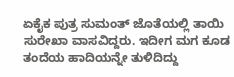ಏಕೈಕ ಪುತ್ರ ಸುಮಂತ್ ಜೊತೆಯಲ್ಲಿ ತಾಯಿ ಸುರೇಖಾ ವಾಸವಿದ್ದರು. ಇದೀಗ ಮಗ ಕೂಡ ತಂದೆಯ ಹಾದಿಯನ್ನೇ ತುಳಿದಿದ್ದು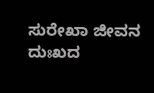ಸುರೇಖಾ ಜೀವನ ದುಃಖದ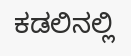ಕಡಲಿನಲ್ಲಿ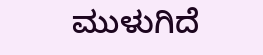ಮುಳುಗಿದೆ